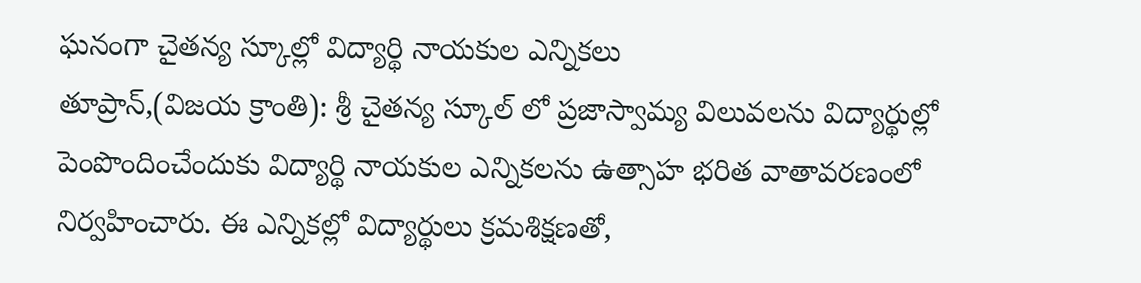ఘనంగా చైతన్య స్కూల్లో విద్యార్థి నాయకుల ఎన్నికలు
తూప్రాన్,(విజయ క్రాంతి): శ్రీ చైతన్య స్కూల్ లో ప్రజాస్వామ్య విలువలను విద్యార్థుల్లో పెంపొందించేందుకు విద్యార్థి నాయకుల ఎన్నికలను ఉత్సాహ భరిత వాతావరణంలో నిర్వహించారు. ఈ ఎన్నికల్లో విద్యార్థులు క్రమశిక్షణతో,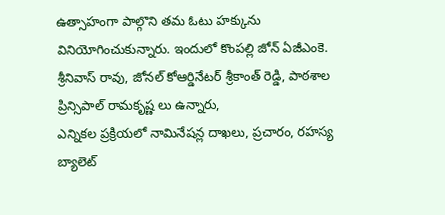ఉత్సాహంగా పాల్గొని తమ ఓటు హక్కును వినియోగించుకున్నారు. ఇందులో కొంపల్లి జోన్ ఏజీఎంకె. శ్రీనివాస్ రావు, జోనల్ కోఆర్డినేటర్ శ్రీకాంత్ రెడ్డి, పాఠశాల ప్రిన్సిపాల్ రామకృష్ణ లు ఉన్నారు,
ఎన్నికల ప్రక్రియలో నామినేషన్ల దాఖలు, ప్రచారం, రహస్య బ్యాలెట్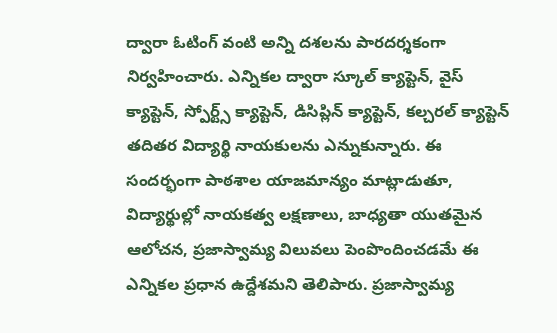ద్వారా ఓటింగ్ వంటి అన్ని దశలను పారదర్శకంగా నిర్వహించారు. ఎన్నికల ద్వారా స్కూల్ క్యాప్టెన్, వైస్ క్యాప్టెన్, స్పోర్ట్స్ క్యాప్టెన్, డిసిప్లిన్ క్యాప్టెన్, కల్చరల్ క్యాప్టెన్ తదితర విద్యార్థి నాయకులను ఎన్నుకున్నారు. ఈ సందర్భంగా పాఠశాల యాజమాన్యం మాట్లాడుతూ, విద్యార్థుల్లో నాయకత్వ లక్షణాలు, బాధ్యతా యుతమైన ఆలోచన, ప్రజాస్వామ్య విలువలు పెంపొందించడమే ఈ ఎన్నికల ప్రధాన ఉద్దేశమని తెలిపారు. ప్రజాస్వామ్య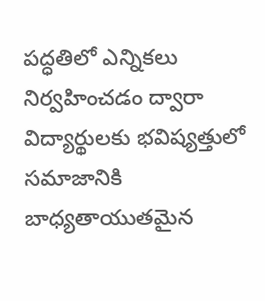పద్ధతిలో ఎన్నికలు నిర్వహించడం ద్వారా విద్యార్థులకు భవిష్యత్తులో సమాజానికి బాధ్యతాయుతమైన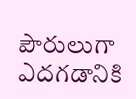పౌరులుగా ఎదగడానికి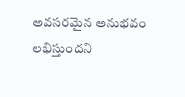అవసరమైన అనుభవం లభిస్తుందని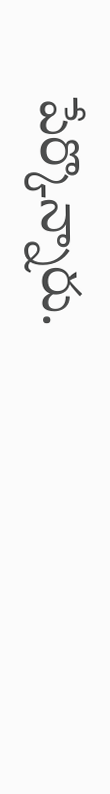పేర్కొన్నారు.